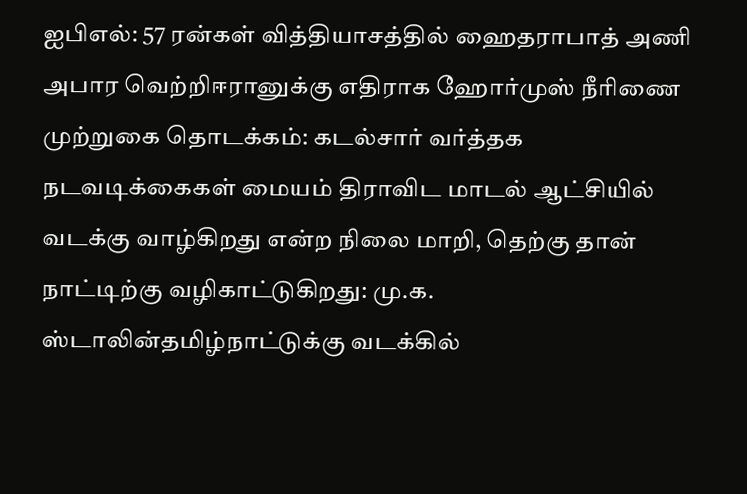ஐபிஎல்: 57 ரன்கள் வித்தியாசத்தில் ஹைதராபாத் அணி அபார வெற்றிஈரானுக்கு எதிராக ஹோர்முஸ் நீரிணை முற்றுகை தொடக்கம்: கடல்சார் வர்த்தக நடவடிக்கைகள் மையம் திராவிட மாடல் ஆட்சியில் வடக்கு வாழ்கிறது என்ற நிலை மாறி, தெற்கு தான் நாட்டிற்கு வழிகாட்டுகிறது: மு.க. ஸ்டாலின்தமிழ்நாட்டுக்கு வடக்கில்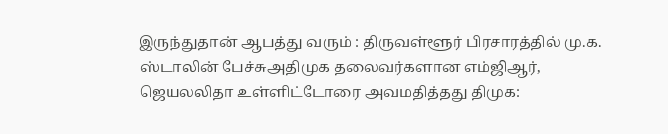இருந்துதான் ஆபத்து வரும் : திருவள்ளூர் பிரசாரத்தில் மு.க. ஸ்டாலின் பேச்சுஅதிமுக தலைவர்களான எம்ஜிஆர், ஜெயலலிதா உள்ளிட்டோரை அவமதித்தது திமுக: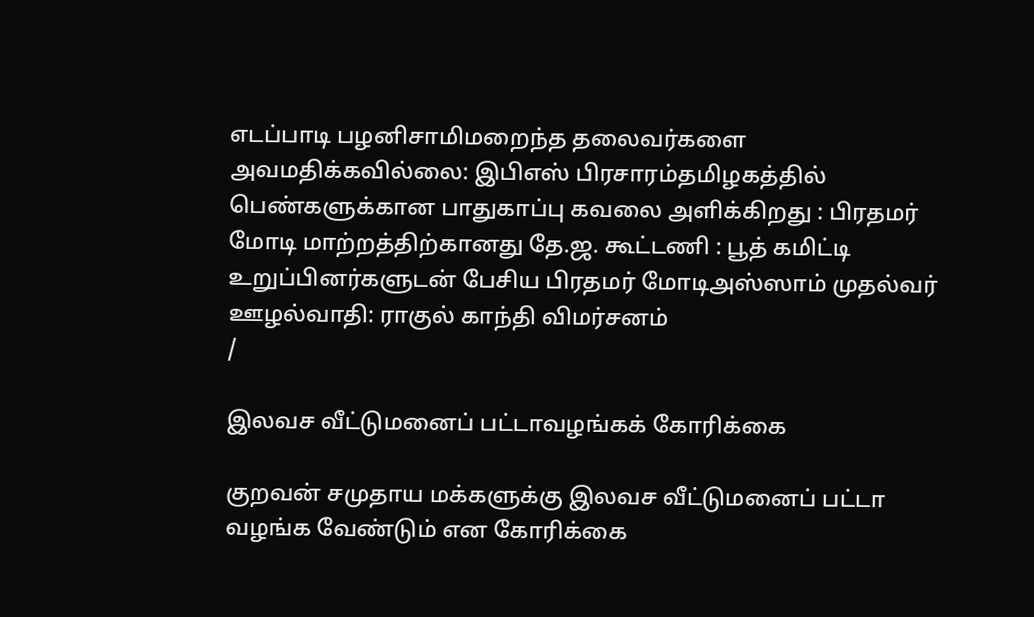எடப்பாடி பழனிசாமிமறைந்த தலைவர்களை அவமதிக்கவில்லை: இபிஎஸ் பிரசாரம்தமிழகத்தில் பெண்களுக்கான பாதுகாப்பு கவலை அளிக்கிறது : பிரதமர் மோடி மாற்றத்திற்கானது தே.ஜ. கூட்டணி : பூத் கமிட்டி உறுப்பினர்களுடன் பேசிய பிரதமர் மோடிஅஸ்ஸாம் முதல்வர் ஊழல்வாதி: ராகுல் காந்தி விமர்சனம்
/

இலவச வீட்டுமனைப் பட்டாவழங்கக் கோரிக்கை

குறவன் சமுதாய மக்களுக்கு இலவச வீட்டுமனைப் பட்டா வழங்க வேண்டும் என கோரிக்கை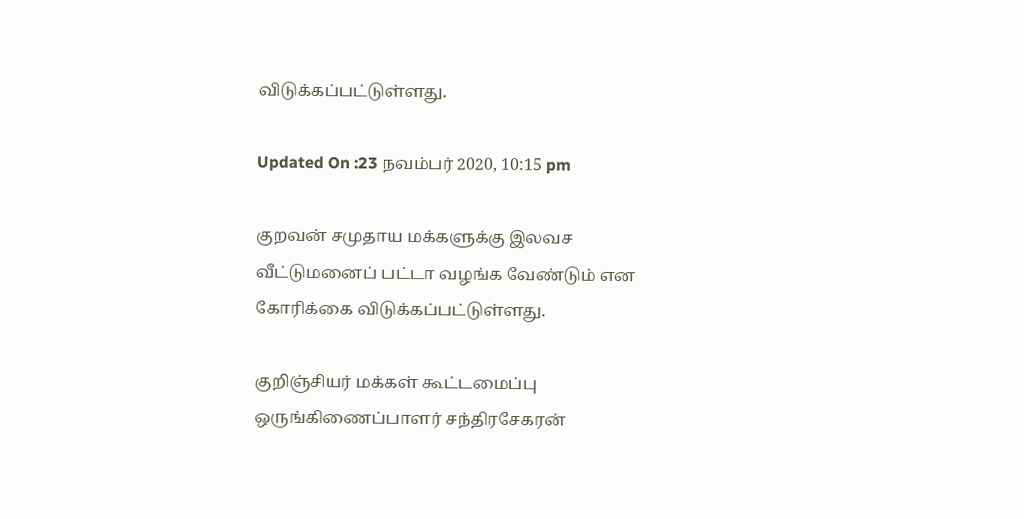விடுக்கப்பட்டுள்ளது.

Updated On :23 நவம்பர் 2020, 10:15 pm

குறவன் சமுதாய மக்களுக்கு இலவச வீட்டுமனைப் பட்டா வழங்க வேண்டும் என கோரிக்கை விடுக்கப்பட்டுள்ளது.

குறிஞ்சியர் மக்கள் கூட்டமைப்பு ஒருங்கிணைப்பாளர் சந்திரசேகரன்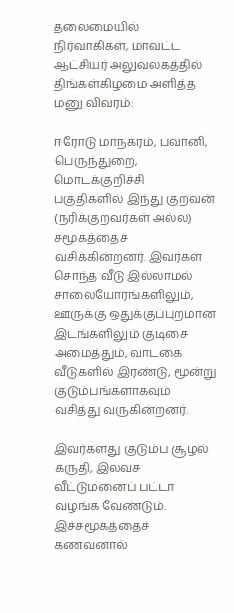தலைமையில் நிர்வாகிகள், மாவட்ட ஆட்சியர் அலுவலகத்தில் திங்கள்கிழமை அளித்த மனு விவரம்:

ஈரோடு மாநகரம், பவானி, பெருந்துறை, மொடக்குறிச்சி பகுதிகளில் இந்து குறவன் (நரிக்குறவர்கள் அல்ல) சமூகத்தைச் வசிக்கின்றனர். இவர்கள் சொந்த வீடு இல்லாமல் சாலையோரங்களிலும், ஊருக்கு ஒதுக்குப்புறமான இடங்களிலும் குடிசை அமைத்தும், வாடகை வீடுகளில் இரண்டு, மூன்று குடும்பங்களாகவும் வசித்து வருகின்றனர்.

இவர்களது குடும்ப சூழல் கருதி, இலவச வீட்டுமனைப் பட்டா வழங்க வேண்டும். இச்சமூகத்தைச் கணவனால்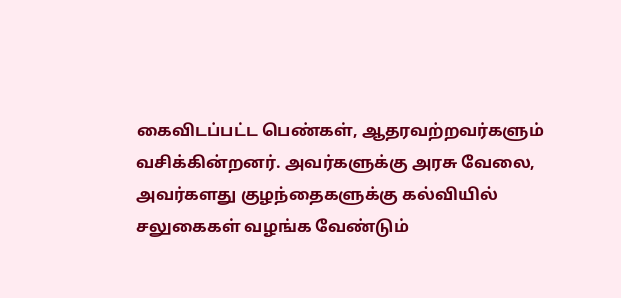கைவிடப்பட்ட பெண்கள், ஆதரவற்றவர்களும் வசிக்கின்றனர். அவர்களுக்கு அரசு வேலை, அவர்களது குழந்தைகளுக்கு கல்வியில் சலுகைகள் வழங்க வேண்டும்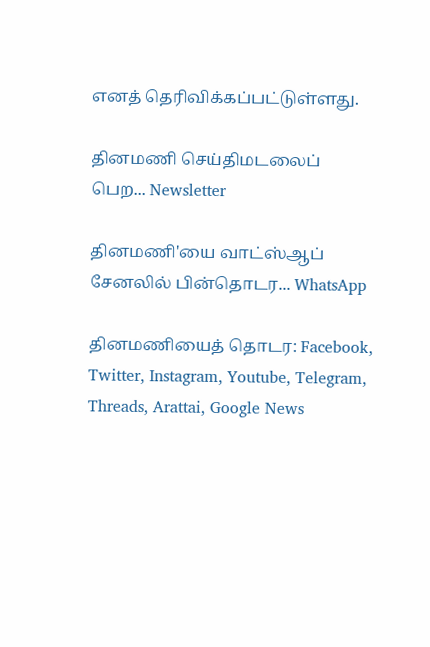எனத் தெரிவிக்கப்பட்டுள்ளது.

தினமணி செய்திமடலைப் பெற... Newsletter

தினமணி'யை வாட்ஸ்ஆப் சேனலில் பின்தொடர... WhatsApp

தினமணியைத் தொடர: Facebook, Twitter, Instagram, Youtube, Telegram, Threads, Arattai, Google News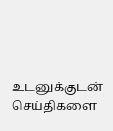உடனுக்குடன் செய்திகளை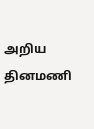அறிய தினமணி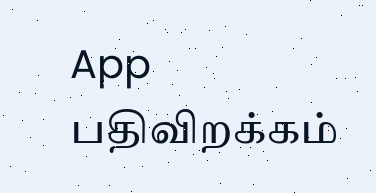App பதிவிறக்கம்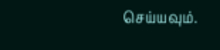செய்யவும்.